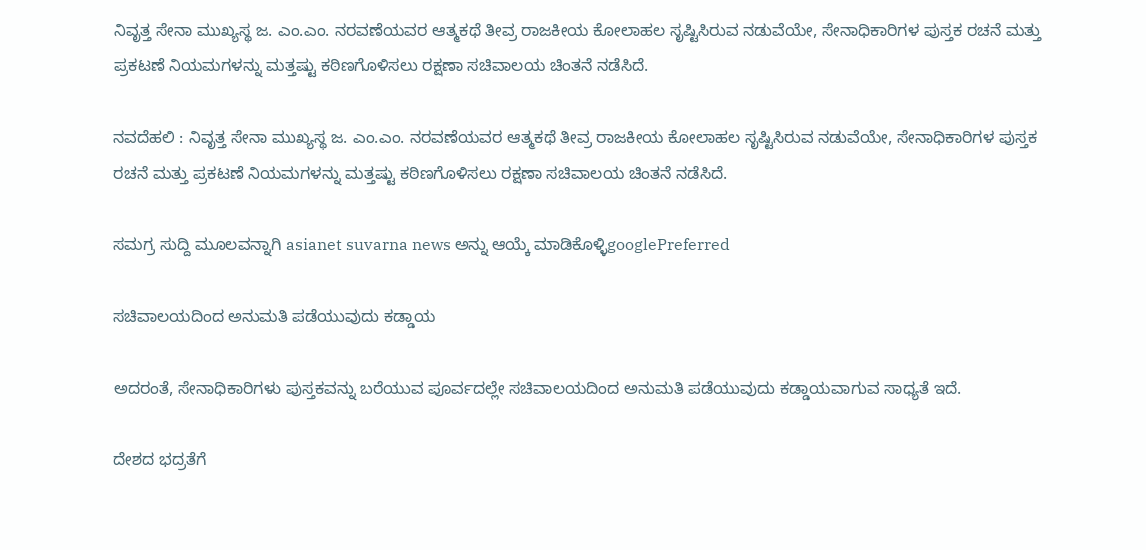ನಿವೃತ್ತ ಸೇನಾ ಮುಖ್ಯಸ್ಥ ಜ. ಎಂ.ಎಂ. ನರವಣೆಯವರ ಆತ್ಮಕಥೆ ತೀವ್ರ ರಾಜಕೀಯ ಕೋಲಾಹಲ ಸೃಷ್ಟಿಸಿರುವ ನಡುವೆಯೇ, ಸೇನಾಧಿಕಾರಿಗಳ ಪುಸ್ತಕ ರಚನೆ ಮತ್ತು ಪ್ರಕಟಣೆ ನಿಯಮಗಳನ್ನು ಮತ್ತಷ್ಟು ಕಠಿಣಗೊಳಿಸಲು ರಕ್ಷಣಾ ಸಚಿವಾಲಯ ಚಿಂತನೆ ನಡೆಸಿದೆ.

ನವದೆಹಲಿ : ನಿವೃತ್ತ ಸೇನಾ ಮುಖ್ಯಸ್ಥ ಜ. ಎಂ.ಎಂ. ನರವಣೆಯವರ ಆತ್ಮಕಥೆ ತೀವ್ರ ರಾಜಕೀಯ ಕೋಲಾಹಲ ಸೃಷ್ಟಿಸಿರುವ ನಡುವೆಯೇ, ಸೇನಾಧಿಕಾರಿಗಳ ಪುಸ್ತಕ ರಚನೆ ಮತ್ತು ಪ್ರಕಟಣೆ ನಿಯಮಗಳನ್ನು ಮತ್ತಷ್ಟು ಕಠಿಣಗೊಳಿಸಲು ರಕ್ಷಣಾ ಸಚಿವಾಲಯ ಚಿಂತನೆ ನಡೆಸಿದೆ.

ಸಮಗ್ರ ಸುದ್ದಿ ಮೂಲವನ್ನಾಗಿ asianet suvarna news ಅನ್ನು ಆಯ್ಕೆ ಮಾಡಿಕೊಳ್ಳಿgooglePreferred

ಸಚಿವಾಲಯದಿಂದ ಅನುಮತಿ ಪಡೆಯುವುದು ಕಡ್ಡಾಯ

ಅದರಂತೆ, ಸೇನಾಧಿಕಾರಿಗಳು ಪುಸ್ತಕವನ್ನು ಬರೆಯುವ ಪೂರ್ವದಲ್ಲೇ ಸಚಿವಾಲಯದಿಂದ ಅನುಮತಿ ಪಡೆಯುವುದು ಕಡ್ಡಾಯವಾಗುವ ಸಾಧ್ಯತೆ ಇದೆ.

ದೇಶದ ಭದ್ರತೆಗೆ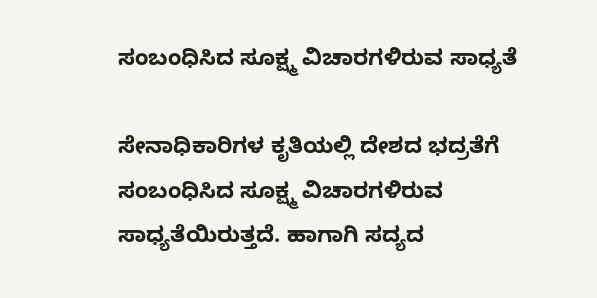ಸಂಬಂಧಿಸಿದ ಸೂಕ್ಷ್ಮ ವಿಚಾರಗಳಿರುವ ಸಾಧ್ಯತೆ

ಸೇನಾಧಿಕಾರಿಗಳ ಕೃತಿಯಲ್ಲಿ ದೇಶದ ಭದ್ರತೆಗೆ ಸಂಬಂಧಿಸಿದ ಸೂಕ್ಷ್ಮ ವಿಚಾರಗಳಿರುವ ಸಾಧ್ಯತೆಯಿರುತ್ತದೆ. ಹಾಗಾಗಿ ಸದ್ಯದ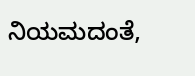ನಿಯಮದಂತೆ,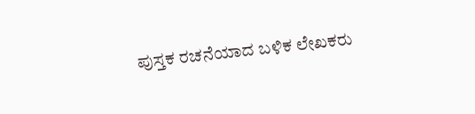ಪುಸ್ತಕ ರಚನೆಯಾದ ಬಳಿಕ ಲೇಖಕರು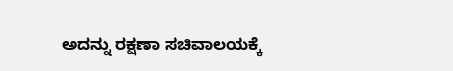ಅದನ್ನು ರಕ್ಷಣಾ ಸಚಿವಾಲಯಕ್ಕೆ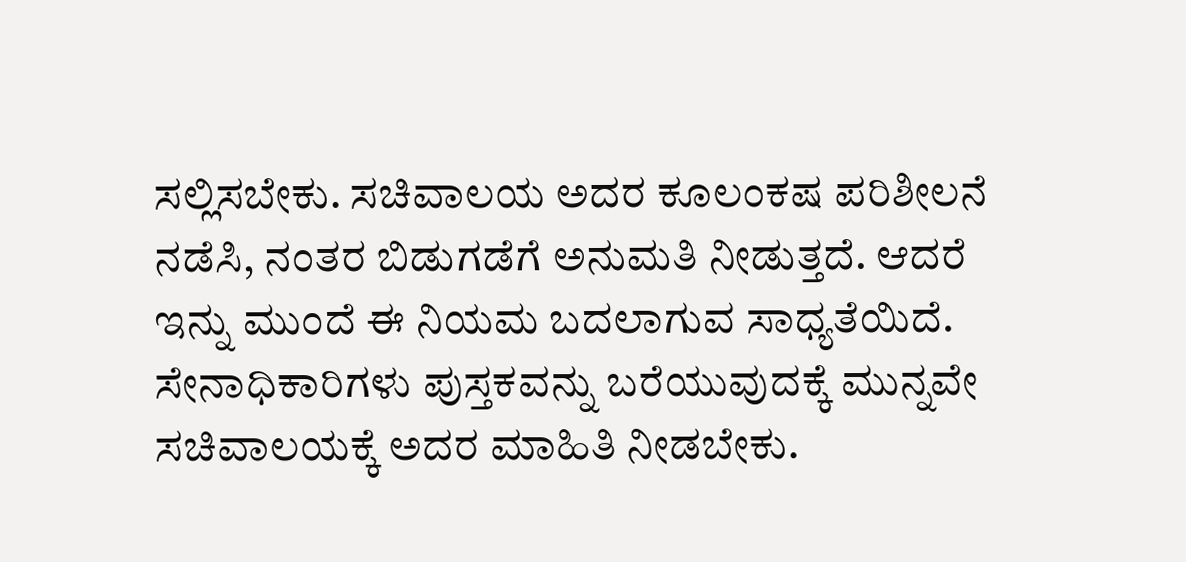ಸಲ್ಲಿಸಬೇಕು. ಸಚಿವಾಲಯ ಅದರ ಕೂಲಂಕಷ ಪರಿಶೀಲನೆ ನಡೆಸಿ, ನಂತರ ಬಿಡುಗಡೆಗೆ ಅನುಮತಿ ನೀಡುತ್ತದೆ. ಆದರೆ ಇನ್ನು ಮುಂದೆ ಈ ನಿಯಮ ಬದಲಾಗುವ ಸಾಧ್ಯತೆಯಿದೆ. ಸೇನಾಧಿಕಾರಿಗಳು ಪುಸ್ತಕವನ್ನು ಬರೆಯುವುದಕ್ಕೆ ಮುನ್ನವೇ ಸಚಿವಾಲಯಕ್ಕೆ ಅದರ ಮಾಹಿತಿ ನೀಡಬೇಕು.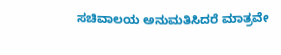ಸಚಿವಾಲಯ ಅನುಮತಿಸಿದರೆ ಮಾತ್ರವೇ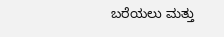ಬರೆಯಲು ಮತ್ತು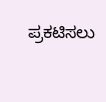ಪ್ರಕಟಿಸಲು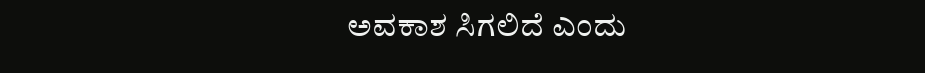ಅವಕಾಶ ಸಿಗಲಿದೆ ಎಂದು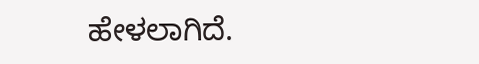ಹೇಳಲಾಗಿದೆ.